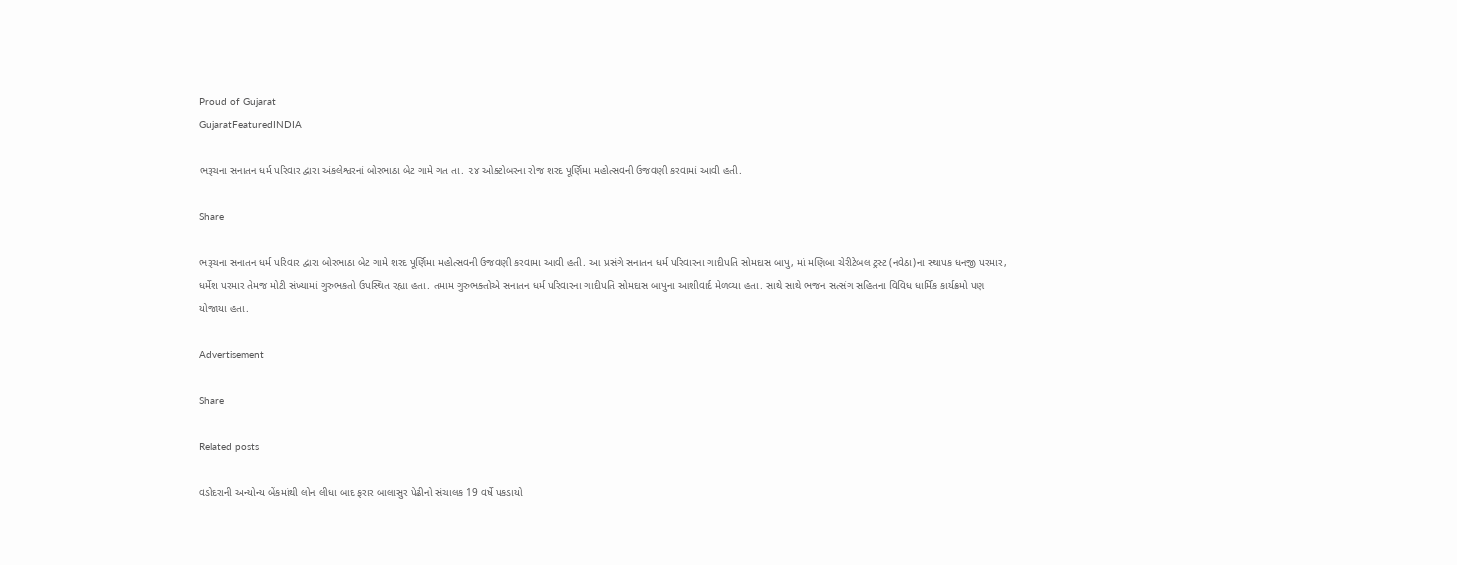Proud of Gujarat
GujaratFeaturedINDIA

ભરૂચના સનાતન ધર્મ પરિવાર દ્વારા અંકલેશ્વરનાં બોરભાઠા બેટ ગામે ગત તા. ૨૪ ઓક્ટોબરના રોજ શરદ પૂર્ણિમા મહોત્સવની ઉજવણી કરવામાં આવી હતી.

Share

ભરૂચના સનાતન ધર્મ પરિવાર દ્વારા બોરભાઠા બેટ ગામે શરદ પૂર્ણિમા મહોત્સવની ઉજવણી કરવામા આવી હતી. આ પ્રસંગે સનાતન ધર્મ પરિવારના ગાદીપતિ સોમદાસ બાપુ, માં મણિબા ચેરીટેબલ ટ્રસ્ટ (નવેઠા)ના સ્થાપક ધનજી પરમાર, ધર્મેશ પરમાર તેમજ મોટી સંખ્યામાં ગુરુભકતો ઉપસ્થિત રહ્યા હતા. તમામ ગુરુભક્તોએ સનાતન ધર્મ પરિવારના ગાદીપતિ સોમદાસ બાપુના આશીવાર્દ મેળવ્યા હતા. સાથે સાથે ભજન સત્સંગ સહિતના વિવિધ ધાર્મિક કાર્યક્રમો પણ યોજાયા હતા.

Advertisement

Share

Related posts

વડોદરાની અન્યોન્ય બેંકમાંથી લોન લીધા બાદ ફરાર બાલાસુર પેઢીનો સંચાલક 19 વર્ષે પકડાયો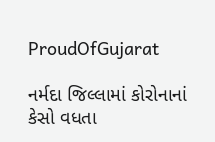ProudOfGujarat

નર્મદા જિલ્લામાં કોરોનાનાં કેસો વધતા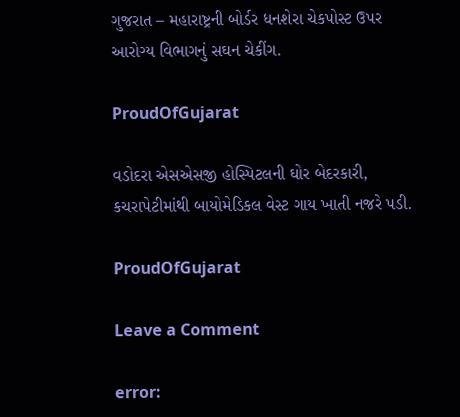ગુજરાત – મહારાષ્ટ્રની બોર્ડર ધનશેરા ચેકપોસ્ટ ઉપર આરોગ્ય વિભાગનું સઘન ચેકીંગ.

ProudOfGujarat

વડોદરા એસએસજી હોસ્પિટલની ઘોર બેદરકારી, કચરાપેટીમાંથી બાયોમેડિકલ વેસ્ટ ગાય ખાતી નજરે પડી.

ProudOfGujarat

Leave a Comment

error: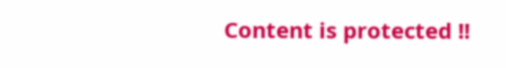Content is protected !!